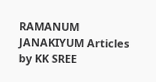RAMANUM JANAKIYUM Articles by KK SREE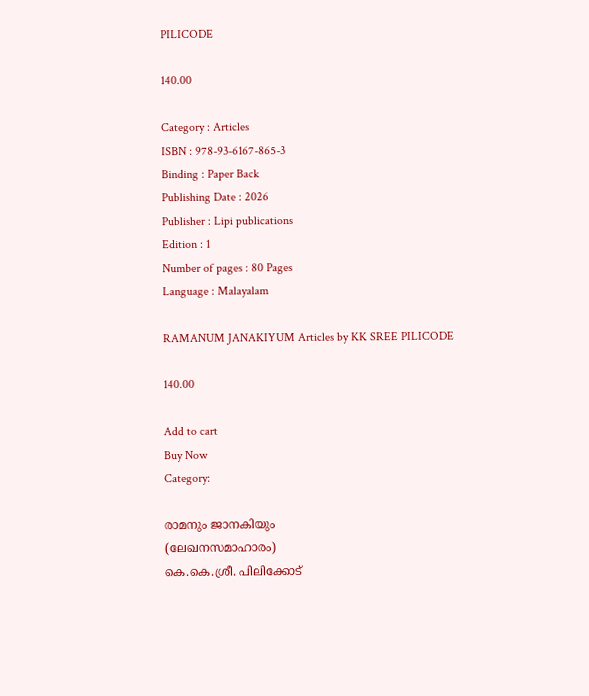PILICODE

140.00

Category : Articles
ISBN : 978-93-6167-865-3
Binding : Paper Back
Publishing Date : 2026
Publisher : Lipi publications
Edition : 1
Number of pages : 80 Pages
Language : Malayalam

RAMANUM JANAKIYUM Articles by KK SREE PILICODE

140.00

Add to cart
Buy Now
Category:

രാമനും ജാനകിയും
(ലേഖനസമാഹാരം)
കെ.കെ.ശ്രീ. പിലിക്കോട്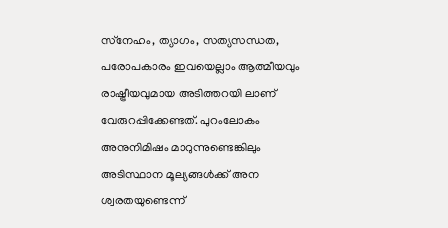സ്‌നേഹം, ത്യാഗം, സത്യസന്ധത, പരോപകാരം ഇവയെല്ലാം ആത്മീയവും രാഷ്ട്രീയവുമായ അടിത്തറയി ലാണ് വേരുറപ്പിക്കേണ്ടത്. പുറംലോകം അനുനിമിഷം മാറുന്നുണ്ടെങ്കിലും അടിസ്ഥാന മൂല്യങ്ങള്‍ക്ക് അന ശ്വരതയുണ്ടെന്ന്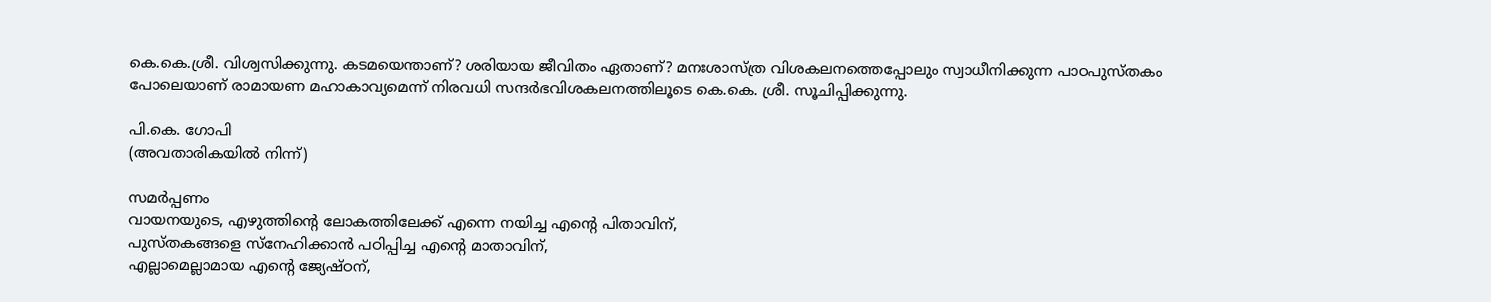കെ.കെ.ശ്രീ. വിശ്വസിക്കുന്നു. കടമയെന്താണ്? ശരിയായ ജീവിതം ഏതാണ്? മനഃശാസ്ത്ര വിശകലനത്തെപ്പോലും സ്വാധീനിക്കുന്ന പാഠപുസ്തകം പോലെയാണ് രാമായണ മഹാകാവ്യമെന്ന് നിരവധി സന്ദര്‍ഭവിശകലനത്തിലൂടെ കെ.കെ. ശ്രീ. സൂചിപ്പിക്കുന്നു.

പി.കെ. ഗോപി
(അവതാരികയില്‍ നിന്ന്)

സമര്‍പ്പണം
വായനയുടെ, എഴുത്തിന്റെ ലോകത്തിലേക്ക് എന്നെ നയിച്ച എന്റെ പിതാവിന്,
പുസ്തകങ്ങളെ സ്‌നേഹിക്കാന്‍ പഠിപ്പിച്ച എന്റെ മാതാവിന്,
എല്ലാമെല്ലാമായ എന്റെ ജ്യേഷ്ഠന്,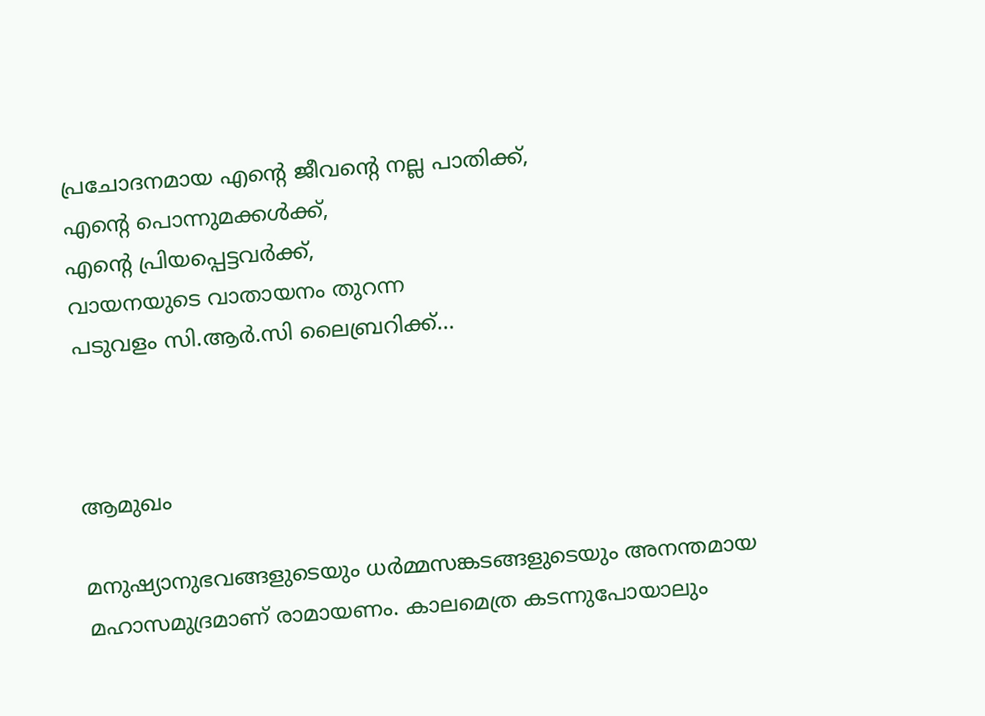പ്രചോദനമായ എന്റെ ജീവന്റെ നല്ല പാതിക്ക്,
എന്റെ പൊന്നുമക്കള്‍ക്ക്,
എന്റെ പ്രിയപ്പെട്ടവര്‍ക്ക്,
വായനയുടെ വാതായനം തുറന്ന
പടുവളം സി.ആര്‍.സി ലൈബ്രറിക്ക്…



ആമുഖം

മനുഷ്യാനുഭവങ്ങളുടെയും ധര്‍മ്മസങ്കടങ്ങളുടെയും അനന്തമായ മഹാസമുദ്രമാണ് രാമായണം. കാലമെത്ര കടന്നുപോയാലും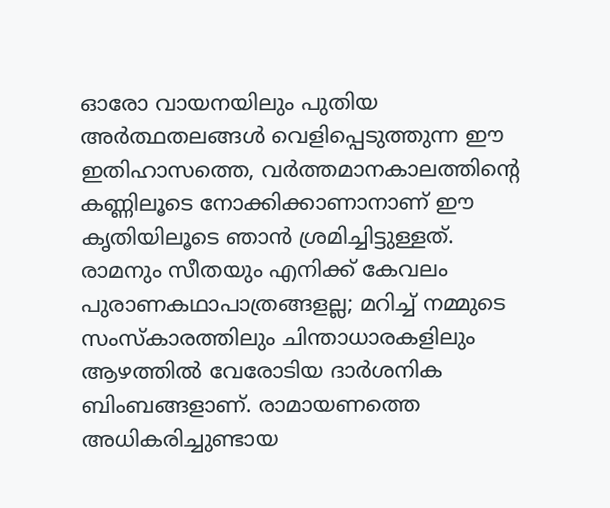ഓരോ വായനയിലും പുതിയ അര്‍ത്ഥതലങ്ങള്‍ വെളിപ്പെടുത്തുന്ന ഈ ഇതിഹാസത്തെ, വര്‍ത്തമാനകാലത്തിന്റെ കണ്ണിലൂടെ നോക്കിക്കാണാനാണ് ഈ കൃതിയിലൂടെ ഞാന്‍ ശ്രമിച്ചിട്ടുള്ളത്. രാമനും സീതയും എനിക്ക് കേവലം പുരാണകഥാപാത്രങ്ങളല്ല; മറിച്ച് നമ്മുടെ സംസ്‌കാരത്തിലും ചിന്താധാരകളിലും ആഴത്തില്‍ വേരോടിയ ദാര്‍ശനിക ബിംബങ്ങളാണ്. രാമായണത്തെ അധികരിച്ചുണ്ടായ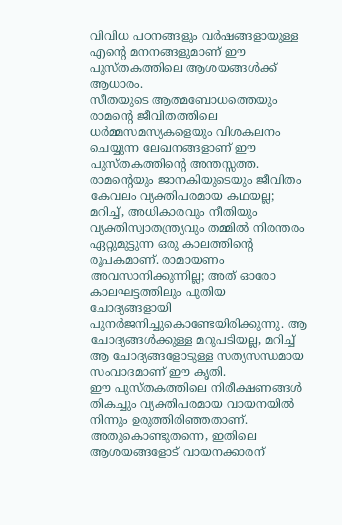വിവിധ പഠനങ്ങളും വര്‍ഷങ്ങളായുള്ള എന്റെ മനനങ്ങളുമാണ് ഈ പുസ്തകത്തിലെ ആശയങ്ങള്‍ക്ക് ആധാരം.
സീതയുടെ ആത്മബോധത്തെയും രാമന്റെ ജീവിതത്തിലെ ധര്‍മ്മസമസ്യകളെയും വിശകലനം ചെയ്യുന്ന ലേഖനങ്ങളാണ് ഈ പുസ്തകത്തിന്റെ അന്തസ്സത്ത. രാമന്റെയും ജാനകിയുടെയും ജീവിതം കേവലം വ്യക്തിപരമായ കഥയല്ല; മറിച്ച്, അധികാരവും നീതിയും വ്യക്തിസ്വാതന്ത്ര്യവും തമ്മില്‍ നിരന്തരം ഏറ്റുമുട്ടുന്ന ഒരു കാലത്തിന്റെ രൂപകമാണ്. രാമായണം അവസാനിക്കുന്നില്ല; അത് ഓരോ കാലഘട്ടത്തിലും പുതിയ ചോദ്യങ്ങളായി പുനര്‍ജനിച്ചുകൊണ്ടേയിരിക്കുന്നു. ആ ചോദ്യങ്ങള്‍ക്കുള്ള മറുപടിയല്ല, മറിച്ച് ആ ചോദ്യങ്ങളോടുള്ള സത്യസന്ധമായ സംവാദമാണ് ഈ കൃതി.
ഈ പുസ്തകത്തിലെ നിരീക്ഷണങ്ങള്‍ തികച്ചും വ്യക്തിപരമായ വായനയില്‍ നിന്നും ഉരുത്തിരിഞ്ഞതാണ്. അതുകൊണ്ടുതന്നെ, ഇതിലെ ആശയങ്ങളോട് വായനക്കാരന്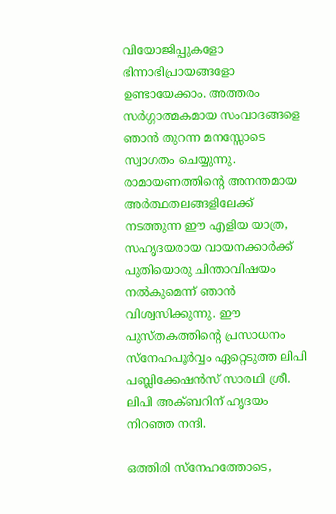വിയോജിപ്പുകളോ ഭിന്നാഭിപ്രായങ്ങളോ ഉണ്ടായേക്കാം. അത്തരം സര്‍ഗ്ഗാത്മകമായ സംവാദങ്ങളെ ഞാന്‍ തുറന്ന മനസ്സോടെ സ്വാഗതം ചെയ്യുന്നു. രാമായണത്തിന്റെ അനന്തമായ അര്‍ത്ഥതലങ്ങളിലേക്ക് നടത്തുന്ന ഈ എളിയ യാത്ര, സഹൃദയരായ വായനക്കാര്‍ക്ക് പുതിയൊരു ചിന്താവിഷയം നല്‍കുമെന്ന് ഞാന്‍ വിശ്വസിക്കുന്നു. ഈ പുസ്തകത്തിന്റെ പ്രസാധനം സ്‌നേഹപൂര്‍വ്വം ഏറ്റെടുത്ത ലിപി പബ്ലിക്കേഷന്‍സ് സാരഥി ശ്രീ. ലിപി അക്ബറിന് ഹൃദയം നിറഞ്ഞ നന്ദി.

ഒത്തിരി സ്‌നേഹത്തോടെ,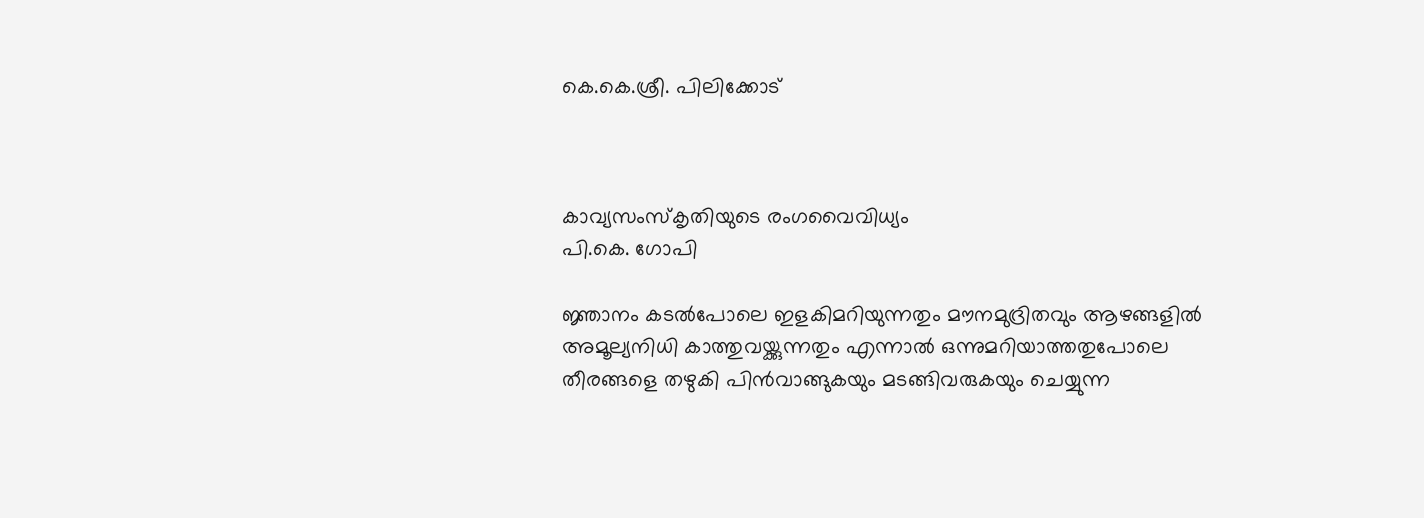കെ.കെ.ശ്രീ. പിലിക്കോട്



കാവ്യസംസ്‌കൃതിയുടെ രംഗവൈവിധ്യം
പി.കെ. ഗോപി

ജ്ഞാനം കടല്‍പോലെ ഇളകിമറിയുന്നതും മൗനമുദ്രിതവും ആഴങ്ങളില്‍ അമൂല്യനിധി കാത്തുവയ്ക്കുന്നതും എന്നാല്‍ ഒന്നുമറിയാത്തതുപോലെ തീരങ്ങളെ തഴുകി പിന്‍വാങ്ങുകയും മടങ്ങിവരുകയും ചെയ്യുന്ന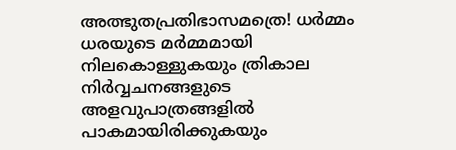അത്ഭുതപ്രതിഭാസമത്രെ! ധര്‍മ്മം ധരയുടെ മര്‍മ്മമായി നിലകൊള്ളുകയും ത്രികാല നിര്‍വ്വചനങ്ങളുടെ അളവുപാത്രങ്ങളില്‍ പാകമായിരിക്കുകയും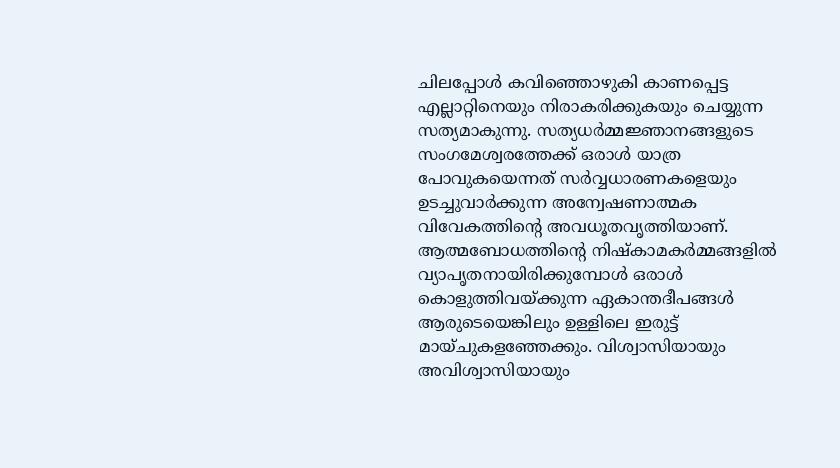ചിലപ്പോള്‍ കവിഞ്ഞൊഴുകി കാണപ്പെട്ട എല്ലാറ്റിനെയും നിരാകരിക്കുകയും ചെയ്യുന്ന സത്യമാകുന്നു. സത്യധര്‍മ്മജ്ഞാനങ്ങളുടെ സംഗമേശ്വരത്തേക്ക് ഒരാള്‍ യാത്ര പോവുകയെന്നത് സര്‍വ്വധാരണകളെയും ഉടച്ചുവാര്‍ക്കുന്ന അന്വേഷണാത്മക വിവേകത്തിന്റെ അവധൂതവൃത്തിയാണ്. ആത്മബോധത്തിന്റെ നിഷ്‌കാമകര്‍മ്മങ്ങളില്‍ വ്യാപൃതനായിരിക്കുമ്പോള്‍ ഒരാള്‍ കൊളുത്തിവയ്ക്കുന്ന ഏകാന്തദീപങ്ങള്‍ ആരുടെയെങ്കിലും ഉള്ളിലെ ഇരുട്ട് മായ്ചുകളഞ്ഞേക്കും. വിശ്വാസിയായും അവിശ്വാസിയായും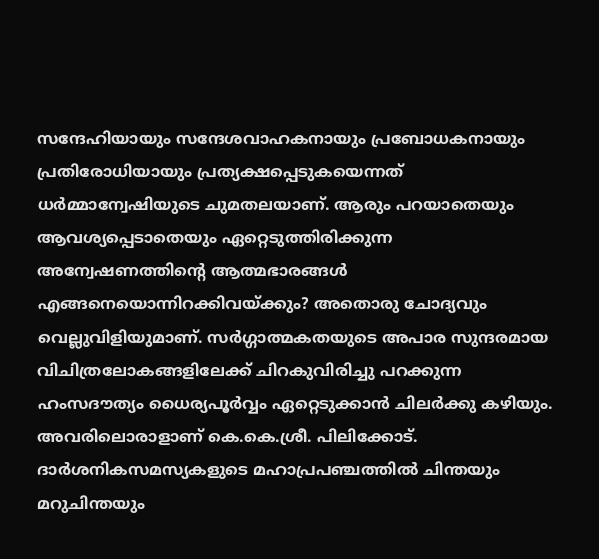സന്ദേഹിയായും സന്ദേശവാഹകനായും പ്രബോധകനായും പ്രതിരോധിയായും പ്രത്യക്ഷപ്പെടുകയെന്നത് ധര്‍മ്മാന്വേഷിയുടെ ചുമതലയാണ്. ആരും പറയാതെയും ആവശ്യപ്പെടാതെയും ഏറ്റെടുത്തിരിക്കുന്ന അന്വേഷണത്തിന്റെ ആത്മഭാരങ്ങള്‍ എങ്ങനെയൊന്നിറക്കിവയ്ക്കും? അതൊരു ചോദ്യവും വെല്ലുവിളിയുമാണ്. സര്‍ഗ്ഗാത്മകതയുടെ അപാര സുന്ദരമായ വിചിത്രലോകങ്ങളിലേക്ക് ചിറകുവിരിച്ചു പറക്കുന്ന ഹംസദൗത്യം ധൈര്യപൂര്‍വ്വം ഏറ്റെടുക്കാന്‍ ചിലര്‍ക്കു കഴിയും. അവരിലൊരാളാണ് കെ.കെ.ശ്രീ. പിലിക്കോട്. ദാര്‍ശനികസമസ്യകളുടെ മഹാപ്രപഞ്ചത്തില്‍ ചിന്തയും മറുചിന്തയും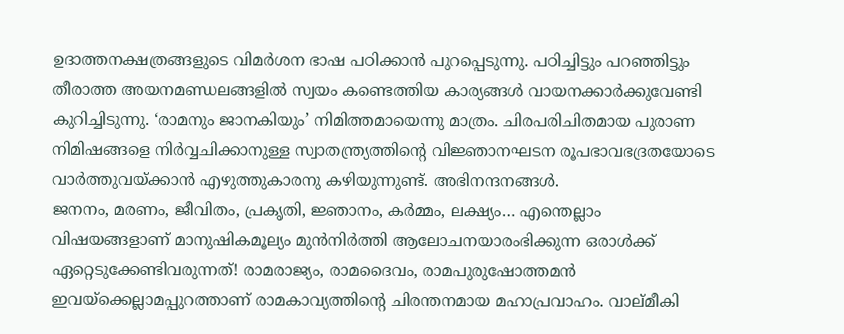ഉദാത്തനക്ഷത്രങ്ങളുടെ വിമര്‍ശന ഭാഷ പഠിക്കാന്‍ പുറപ്പെടുന്നു. പഠിച്ചിട്ടും പറഞ്ഞിട്ടും തീരാത്ത അയനമണ്ഡലങ്ങളില്‍ സ്വയം കണ്ടെത്തിയ കാര്യങ്ങള്‍ വായനക്കാര്‍ക്കുവേണ്ടി കുറിച്ചിടുന്നു. ‘രാമനും ജാനകിയും’ നിമിത്തമായെന്നു മാത്രം. ചിരപരിചിതമായ പുരാണ നിമിഷങ്ങളെ നിര്‍വ്വചിക്കാനുള്ള സ്വാതന്ത്ര്യത്തിന്റെ വിജ്ഞാനഘടന രൂപഭാവഭദ്രതയോടെ വാര്‍ത്തുവയ്ക്കാന്‍ എഴുത്തുകാരനു കഴിയുന്നുണ്ട്. അഭിനന്ദനങ്ങള്‍.
ജനനം, മരണം, ജീവിതം, പ്രകൃതി, ജ്ഞാനം, കര്‍മ്മം, ലക്ഷ്യം… എന്തെല്ലാം വിഷയങ്ങളാണ് മാനുഷികമൂല്യം മുന്‍നിര്‍ത്തി ആലോചനയാരംഭിക്കുന്ന ഒരാള്‍ക്ക് ഏറ്റെടുക്കേണ്ടിവരുന്നത്! രാമരാജ്യം, രാമദൈവം, രാമപുരുഷോത്തമന്‍ ഇവയ്‌ക്കെല്ലാമപ്പുറത്താണ് രാമകാവ്യത്തിന്റെ ചിരന്തനമായ മഹാപ്രവാഹം. വാല്മീകി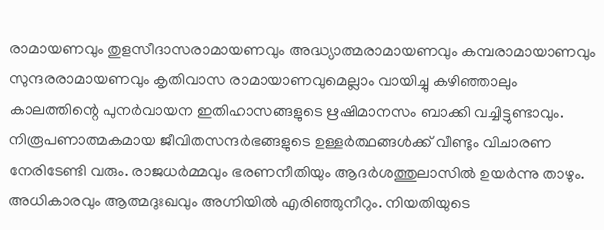രാമായണവും തുളസീദാസരാമായണവും അദ്ധ്യാത്മരാമായണവും കമ്പരാമായാണവും സുന്ദരരാമായണവും കൃതിവാസ രാമായാണവുമെല്ലാം വായിച്ചു കഴിഞ്ഞാലും കാലത്തിന്റെ പുനര്‍വായന ഇതിഹാസങ്ങളുടെ ഋഷിമാനസം ബാക്കി വച്ചിട്ടുണ്ടാവും. നിരൂപണാത്മകമായ ജീവിതസന്ദര്‍ഭങ്ങളുടെ ഉള്ളര്‍ത്ഥങ്ങള്‍ക്ക് വീണ്ടും വിചാരണ നേരിടേണ്ടി വരും. രാജധര്‍മ്മവും ഭരണനീതിയും ആദര്‍ശത്തുലാസില്‍ ഉയര്‍ന്നു താഴും. അധികാരവും ആത്മദുഃഖവും അഗ്നിയില്‍ എരിഞ്ഞുനീറും. നിയതിയുടെ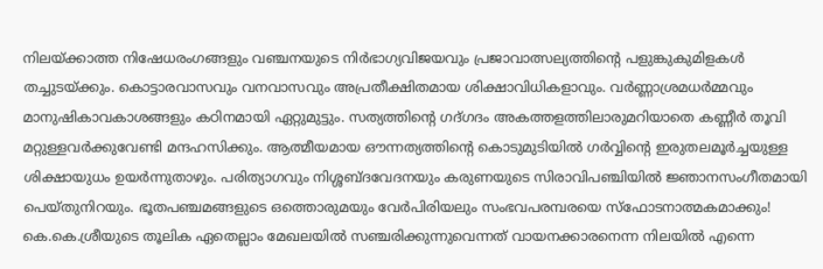നിലയ്ക്കാത്ത നിഷേധരംഗങ്ങളും വഞ്ചനയുടെ നിര്‍ഭാഗ്യവിജയവും പ്രജാവാത്സല്യത്തിന്റെ പളുങ്കുകുമിളകള്‍ തച്ചുടയ്ക്കും. കൊട്ടാരവാസവും വനവാസവും അപ്രതീക്ഷിതമായ ശിക്ഷാവിധികളാവും. വര്‍ണ്ണാശ്രമധര്‍മ്മവും മാനുഷികാവകാശങ്ങളും കഠിനമായി ഏറ്റുമുട്ടും. സത്യത്തിന്റെ ഗദ്ഗദം അകത്തളത്തിലാരുമറിയാതെ കണ്ണീര്‍ തൂവി മറ്റുള്ളവര്‍ക്കുവേണ്ടി മന്ദഹസിക്കും. ആത്മീയമായ ഔന്നത്യത്തിന്റെ കൊടുമുടിയില്‍ ഗര്‍വ്വിന്റെ ഇരുതലമൂര്‍ച്ചയുള്ള ശിക്ഷായുധം ഉയര്‍ന്നുതാഴും. പരിത്യാഗവും നിശ്ശബ്ദവേദനയും കരുണയുടെ സിരാവിപഞ്ചിയില്‍ ജ്ഞാനസംഗീതമായി പെയ്തുനിറയും. ഭൂതപഞ്ചമങ്ങളുടെ ഒത്തൊരുമയും വേര്‍പിരിയലും സംഭവപരമ്പരയെ സ്‌ഫോടനാത്മകമാക്കും!
കെ.കെ.ശ്രീയുടെ തൂലിക ഏതെല്ലാം മേഖലയില്‍ സഞ്ചരിക്കുന്നുവെന്നത് വായനക്കാരനെന്ന നിലയില്‍ എന്നെ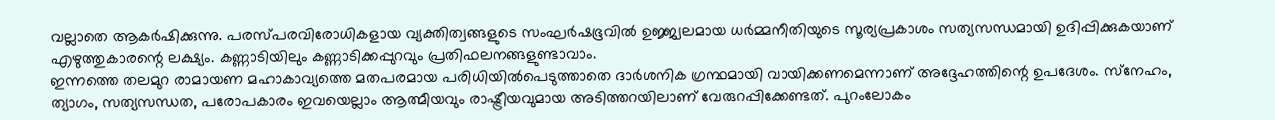വല്ലാതെ ആകര്‍ഷിക്കുന്നു. പരസ്പരവിരോധികളായ വ്യക്തിത്വങ്ങളുടെ സംഘര്‍ഷഭൂവില്‍ ഉജ്ജ്വലമായ ധര്‍മ്മനീതിയുടെ സൂര്യപ്രകാശം സത്യസന്ധമായി ഉദിപ്പിക്കുകയാണ് എഴുത്തുകാരന്റെ ലക്ഷ്യം. കണ്ണാടിയിലും കണ്ണാടിക്കപ്പുറവും പ്രതിഫലനങ്ങളുണ്ടാവാം.
ഇന്നത്തെ തലമുറ രാമായണ മഹാകാവ്യത്തെ മതപരമായ പരിധിയില്‍പെടുത്താതെ ദാര്‍ശനിക ഗ്രന്ഥമായി വായിക്കണമെന്നാണ് അദ്ദേഹത്തിന്റെ ഉപദേശം. സ്‌നേഹം, ത്യാഗം, സത്യസന്ധത, പരോപകാരം ഇവയെല്ലാം ആത്മീയവും രാഷ്ട്രീയവുമായ അടിത്തറയിലാണ് വേരുറപ്പിക്കേണ്ടത്. പുറംലോകം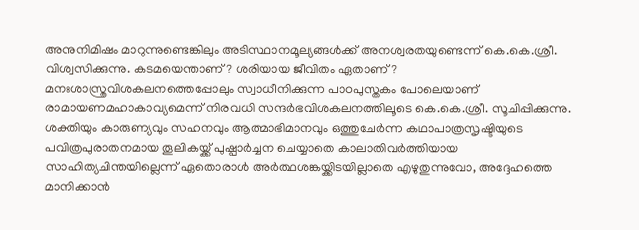അനുനിമിഷം മാറുന്നുണ്ടെങ്കിലും അടിസ്ഥാനമൂല്യങ്ങള്‍ക്ക് അനശ്വരതയുണ്ടെന്ന് കെ.കെ.ശ്രീ. വിശ്വസിക്കുന്നു. കടമയെന്താണ്? ശരിയായ ജീവിതം ഏതാണ്? മനഃശാസ്ത്രവിശകലനത്തെപ്പോലും സ്വാധീനിക്കുന്ന പാഠപുസ്തകം പോലെയാണ് രാമായണമഹാകാവ്യമെന്ന് നിരവധി സന്ദര്‍ഭവിശകലനത്തിലൂടെ കെ.കെ.ശ്രീ. സൂചിപ്പിക്കുന്നു.
ശക്തിയും കാരുണ്യവും സഹനവും ആത്മാഭിമാനവും ഒത്തുചേര്‍ന്ന കഥാപാത്രസൃഷ്ടിയുടെ പവിത്രപുരാതനമായ തൂലികയ്ക്ക് പുഷ്പാര്‍ച്ചന ചെയ്യാതെ കാലാതിവര്‍ത്തിയായ സാഹിത്യചിന്തയില്ലെന്ന് ഏതൊരാള്‍ അര്‍ത്ഥശങ്കയ്ക്കിടയില്ലാതെ എഴുതുന്നുവോ, അദ്ദേഹത്തെ മാനിക്കാന്‍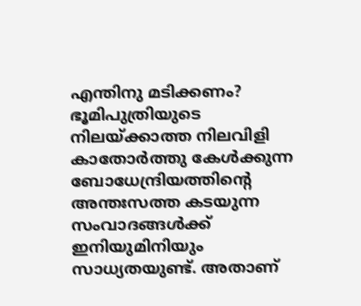എന്തിനു മടിക്കണം? ഭൂമിപുത്രിയുടെ നിലയ്ക്കാത്ത നിലവിളി കാതോര്‍ത്തു കേള്‍ക്കുന്ന ബോധേന്ദ്രിയത്തിന്റെ അന്തഃസത്ത കടയുന്ന സംവാദങ്ങള്‍ക്ക് ഇനിയുമിനിയും സാധ്യതയുണ്ട്. അതാണ്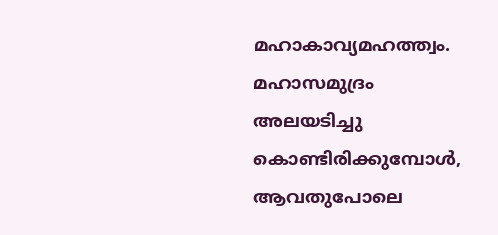മഹാകാവ്യമഹത്ത്വം. മഹാസമുദ്രം അലയടിച്ചു കൊണ്ടിരിക്കുമ്പോള്‍, ആവതുപോലെ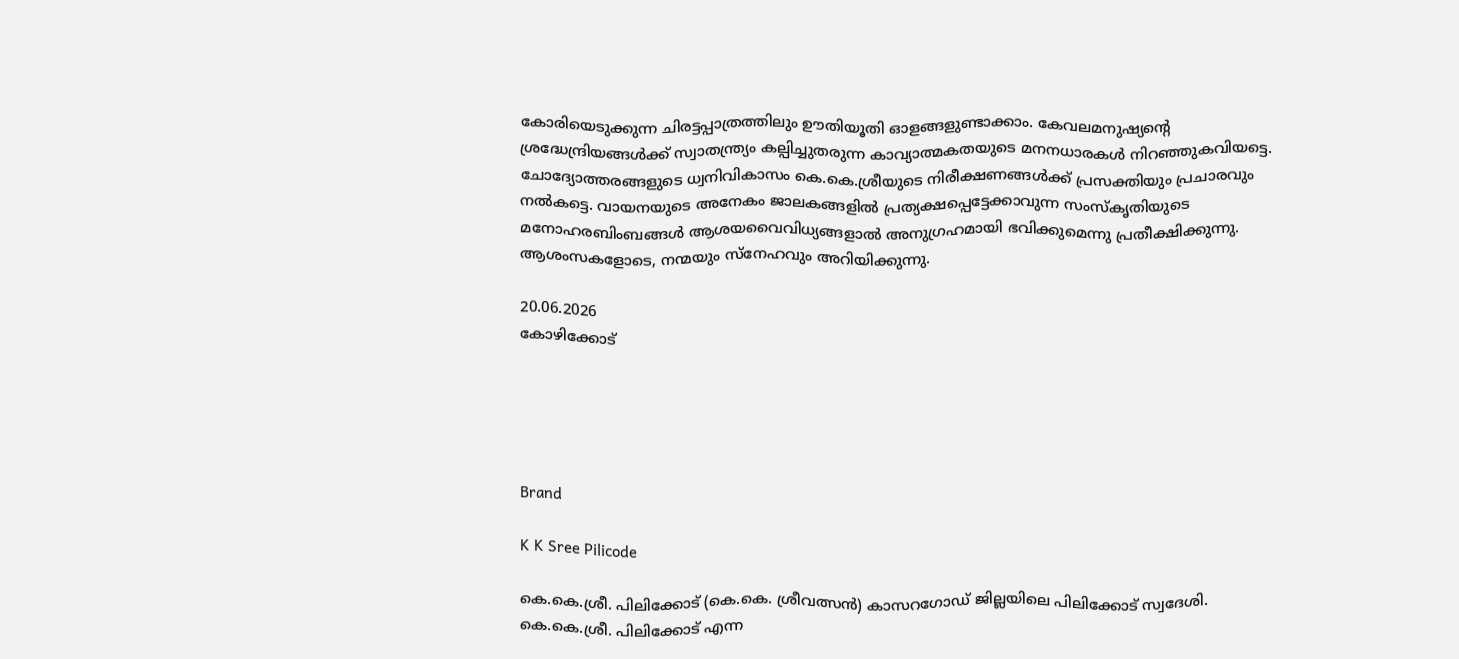കോരിയെടുക്കുന്ന ചിരട്ടപ്പാത്രത്തിലും ഊതിയൂതി ഓളങ്ങളുണ്ടാക്കാം. കേവലമനുഷ്യന്റെ ശ്രദ്ധേന്ദ്രിയങ്ങള്‍ക്ക് സ്വാതന്ത്ര്യം കല്പിച്ചുതരുന്ന കാവ്യാത്മകതയുടെ മനനധാരകള്‍ നിറഞ്ഞുകവിയട്ടെ. ചോദ്യോത്തരങ്ങളുടെ ധ്വനിവികാസം കെ.കെ.ശ്രീയുടെ നിരീക്ഷണങ്ങള്‍ക്ക് പ്രസക്തിയും പ്രചാരവും നല്‍കട്ടെ. വായനയുടെ അനേകം ജാലകങ്ങളില്‍ പ്രത്യക്ഷപ്പെട്ടേക്കാവുന്ന സംസ്‌കൃതിയുടെ മനോഹരബിംബങ്ങള്‍ ആശയവൈവിധ്യങ്ങളാല്‍ അനുഗ്രഹമായി ഭവിക്കുമെന്നു പ്രതീക്ഷിക്കുന്നു. ആശംസകളോടെ, നന്മയും സ്‌നേഹവും അറിയിക്കുന്നു.

20.06.2026
കോഴിക്കോട്





Brand

K K Sree Pilicode

കെ.കെ.ശ്രീ. പിലിക്കോട് (കെ.കെ. ശ്രീവത്സന്‍) കാസറഗോഡ് ജില്ലയിലെ പിലിക്കോട് സ്വദേശി. കെ.കെ.ശ്രീ. പിലിക്കോട് എന്ന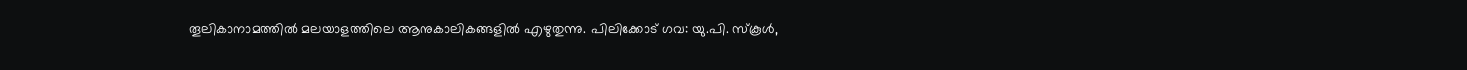തൂലികാനാമത്തില്‍ മലയാളത്തിലെ ആനുകാലികങ്ങളില്‍ എഴുതുന്നു. പിലിക്കോട് ഗവ: യു.പി. സ്‌കൂള്‍,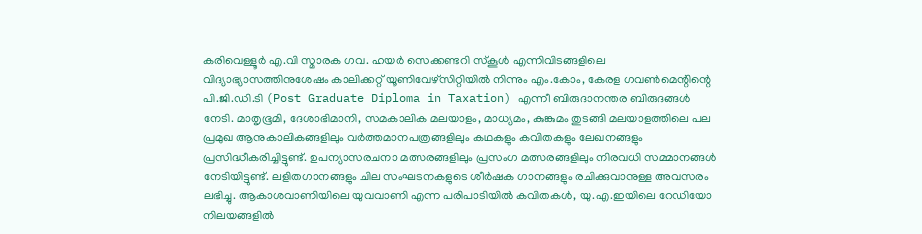കരിവെള്ളൂര്‍ എ.വി സ്മാരക ഗവ. ഹയര്‍ സെക്കണ്ടറി സ്‌കൂള്‍ എന്നിവിടങ്ങളിലെ വിദ്യാഭ്യാസത്തിനുശേഷം കാലിക്കറ്റ് യൂണിവേഴ്സിറ്റിയില്‍ നിന്നും എം.കോം, കേരള ഗവണ്‍മെന്റിന്റെ പി.ജി.ഡി.ടി (Post Graduate Diploma in Taxation) എന്നീ ബിരുദാനന്തര ബിരുദങ്ങള്‍ നേടി. മാതൃഭൂമി, ദേശാഭിമാനി, സമകാലിക മലയാളം, മാധ്യമം, കുങ്കുമം തുടങ്ങി മലയാളത്തിലെ പല പ്രമുഖ ആനുകാലികങ്ങളിലും വര്‍ത്തമാനപത്രങ്ങളിലും കഥകളും കവിതകളും ലേഖനങ്ങളും പ്രസിദ്ധീകരിച്ചിട്ടുണ്ട്. ഉപന്യാസരചനാ മത്സരങ്ങളിലും പ്രസംഗ മത്സരങ്ങളിലും നിരവധി സമ്മാനങ്ങള്‍ നേടിയിട്ടുണ്ട്. ലളിതഗാനങ്ങളും ചില സംഘടനകളുടെ ശീര്‍ഷക ഗാനങ്ങളും രചിക്കുവാനുള്ള അവസരം ലഭിച്ചു. ആകാശവാണിയിലെ യുവവാണി എന്ന പരിപാടിയില്‍ കവിതകള്‍, യു.എ.ഇയിലെ റേഡിയോ നിലയങ്ങളില്‍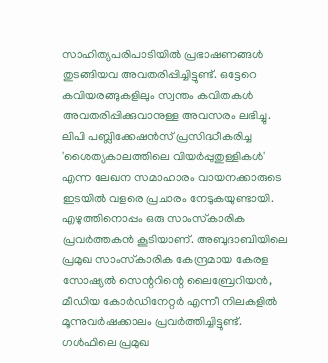സാഹിത്യപരിപാടിയില്‍ പ്രഭാഷണങ്ങള്‍ തുടങ്ങിയവ അവതരിപ്പിച്ചിട്ടുണ്ട്. ഒട്ടേറെ കവിയരങ്ങുകളിലും സ്വന്തം കവിതകള്‍ അവതരിപ്പിക്കുവാനുള്ള അവസരം ലഭിച്ചു. ലിപി പബ്ലിക്കേഷന്‍സ് പ്രസിദ്ധീകരിച്ച 'ശൈത്യകാലത്തിലെ വിയര്‍പ്പുതുള്ളികള്‍' എന്ന ലേഖന സമാഹാരം വായനക്കാരുടെ ഇടയില്‍ വളരെ പ്രചാരം നേടുകയുണ്ടായി. എഴുത്തിനൊപ്പം ഒരു സാംസ്‌കാരിക പ്രവര്‍ത്തകന്‍ കൂടിയാണ്. അബുദാബിയിലെ പ്രമുഖ സാംസ്‌കാരിക കേന്ദ്രമായ കേരള സോഷ്യല്‍ സെന്ററിന്റെ ലൈബ്രേറിയന്‍, മീഡിയ കോര്‍ഡിനേറ്റര്‍ എന്നീ നിലകളില്‍ മൂന്നുവര്‍ഷക്കാലം പ്രവര്‍ത്തിച്ചിട്ടുണ്ട്. ഗള്‍ഫിലെ പ്രമുഖ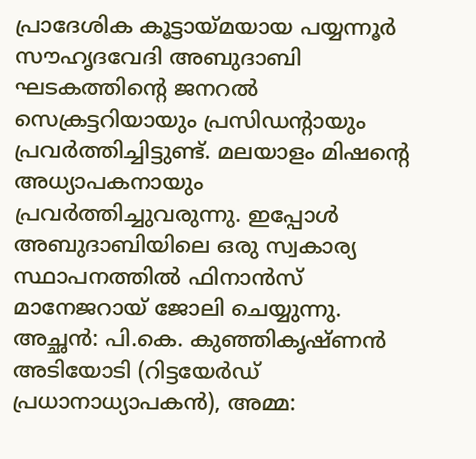പ്രാദേശിക കൂട്ടായ്മയായ പയ്യന്നൂര്‍ സൗഹൃദവേദി അബുദാബി ഘടകത്തിന്റെ ജനറല്‍ സെക്രട്ടറിയായും പ്രസിഡന്റായും പ്രവര്‍ത്തിച്ചിട്ടുണ്ട്. മലയാളം മിഷന്റെ അധ്യാപകനായും പ്രവര്‍ത്തിച്ചുവരുന്നു. ഇപ്പോള്‍ അബുദാബിയിലെ ഒരു സ്വകാര്യ സ്ഥാപനത്തില്‍ ഫിനാന്‍സ് മാനേജറായ് ജോലി ചെയ്യുന്നു. അച്ഛന്‍: പി.കെ. കുഞ്ഞികൃഷ്ണന്‍ അടിയോടി (റിട്ടയേര്‍ഡ് പ്രധാനാധ്യാപകന്‍), അമ്മ: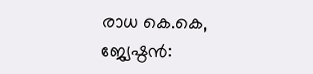രാധ കെ.കെ, ജ്യേഷ്ഠന്‍: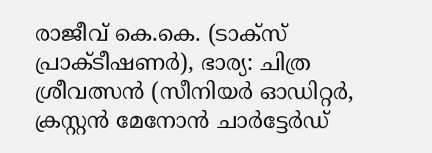രാജീവ് കെ.കെ. (ടാക്‌സ് പ്രാക്ടീഷണര്‍), ഭാര്യ: ചിത്ര ശ്രീവത്സന്‍ (സീനിയര്‍ ഓഡിറ്റര്‍, ക്രസ്റ്റന്‍ മേനോന്‍ ചാര്‍ട്ടേര്‍ഡ്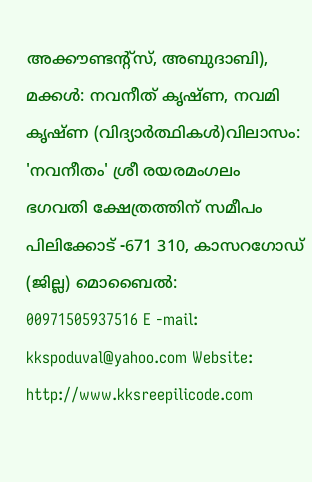അക്കൗണ്ടന്റ്‌സ്, അബുദാബി), മക്കള്‍: നവനീത് കൃഷ്ണ, നവമി കൃഷ്ണ (വിദ്യാര്‍ത്ഥികള്‍)വിലാസം: 'നവനീതം' ശ്രീ രയരമംഗലം ഭഗവതി ക്ഷേത്രത്തിന് സമീപം പിലിക്കോട് -671 310, കാസറഗോഡ് (ജില്ല) മൊബൈല്‍: 00971505937516 E -mail: kkspoduval@yahoo.com Website: http://www.kksreepilicode.com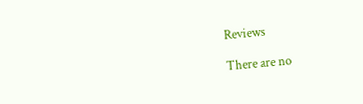Reviews

There are no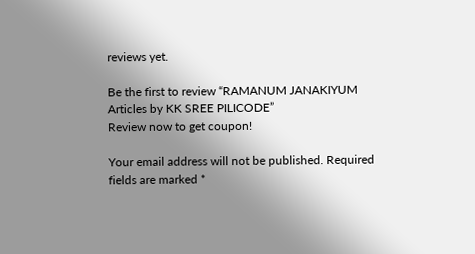reviews yet.

Be the first to review “RAMANUM JANAKIYUM Articles by KK SREE PILICODE”
Review now to get coupon!

Your email address will not be published. Required fields are marked *